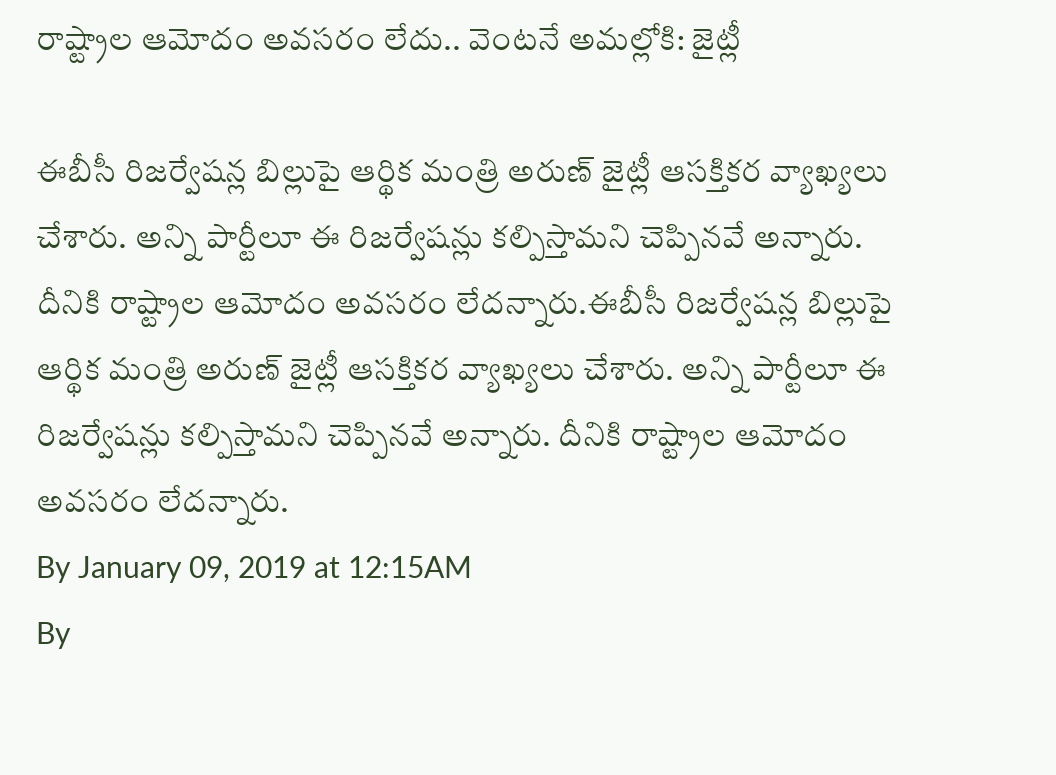రాష్ట్రాల ఆమోదం అవసరం లేదు.. వెంటనే అమల్లోకి: జైట్లీ

ఈబీసీ రిజర్వేషన్ల బిల్లుపై ఆర్థిక మంత్రి అరుణ్ జైట్లీ ఆసక్తికర వ్యాఖ్యలు చేశారు. అన్ని పార్టీలూ ఈ రిజర్వేషన్లు కల్పిస్తామని చెప్పినవే అన్నారు. దీనికి రాష్ట్రాల ఆమోదం అవసరం లేదన్నారు.ఈబీసీ రిజర్వేషన్ల బిల్లుపై ఆర్థిక మంత్రి అరుణ్ జైట్లీ ఆసక్తికర వ్యాఖ్యలు చేశారు. అన్ని పార్టీలూ ఈ రిజర్వేషన్లు కల్పిస్తామని చెప్పినవే అన్నారు. దీనికి రాష్ట్రాల ఆమోదం అవసరం లేదన్నారు.
By January 09, 2019 at 12:15AM
By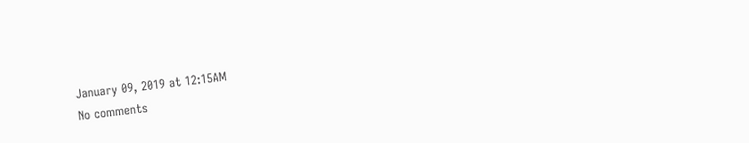January 09, 2019 at 12:15AM
No comments